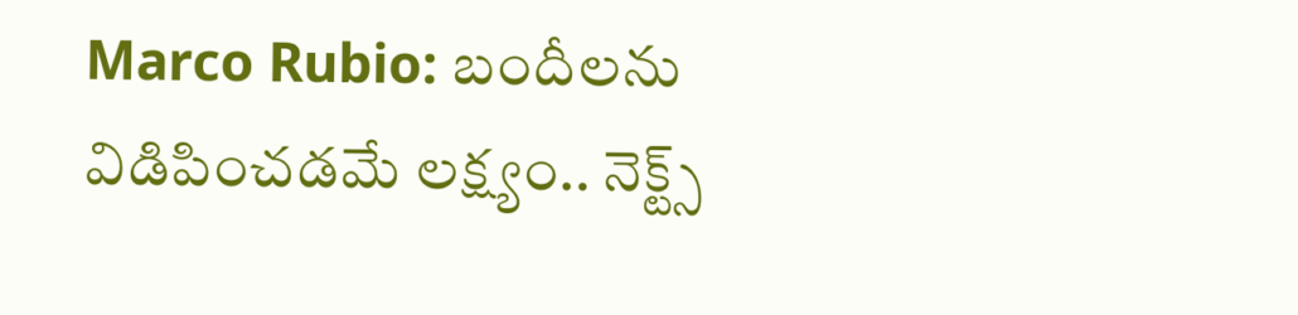Marco Rubio: బందీలను విడిపించడమే లక్ష్యం.. నెక్ట్స్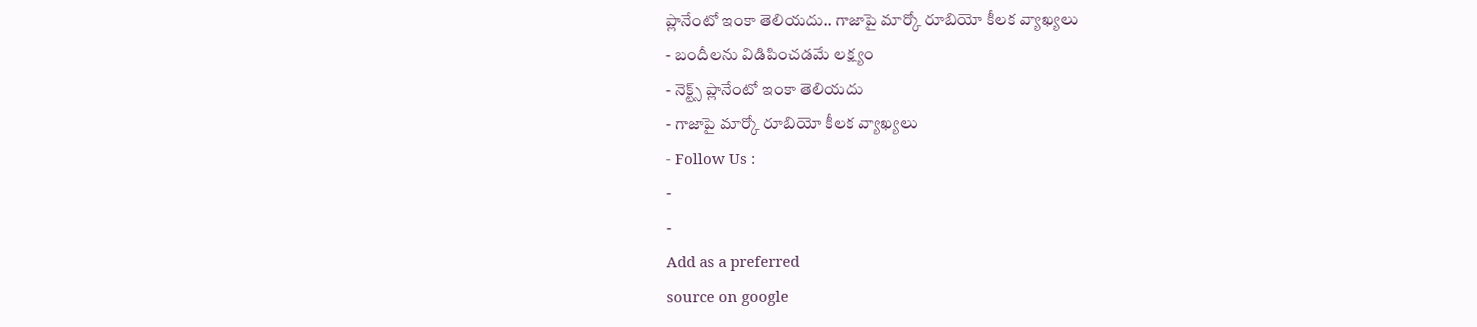ప్లానేంటో ఇంకా తెలియదు.. గాజాపై మార్కో రూబియో కీలక వ్యాఖ్యలు
- బందీలను విడిపించడమే లక్ష్యం
- నెక్ట్స్ ప్లానేంటో ఇంకా తెలియదు
- గాజాపై మార్కో రూబియో కీలక వ్యాఖ్యలు
- Follow Us :
-
-
Add as a preferred
source on google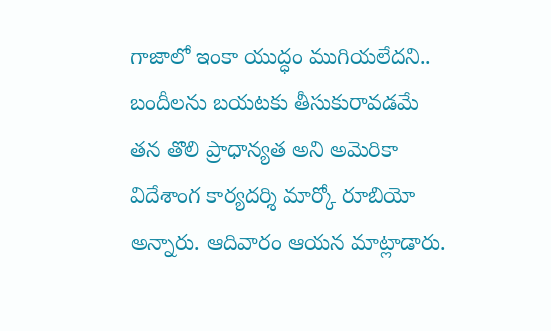గాజాలో ఇంకా యుద్ధం ముగియలేదని.. బందీలను బయటకు తీసుకురావడమే తన తొలి ప్రాధాన్యత అని అమెరికా విదేశాంగ కార్యదర్శి మార్కో రూబియో అన్నారు. ఆదివారం ఆయన మాట్లాడారు.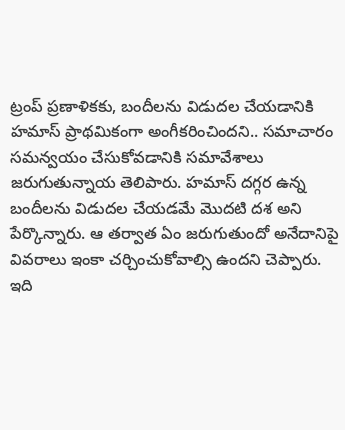ట్రంప్ ప్రణాళికకు, బందీలను విడుదల చేయడానికి హమాస్ ప్రాథమికంగా అంగీకరించిందని.. సమాచారం సమన్వయం చేసుకోవడానికి సమావేశాలు జరుగుతున్నాయ తెలిపారు. హమాస్ దగ్గర ఉన్న బందీలను విడుదల చేయడమే మొదటి దశ అని పేర్కొన్నారు. ఆ తర్వాత ఏం జరుగుతుందో అనేదానిపై వివరాలు ఇంకా చర్చించుకోవాల్సి ఉందని చెప్పారు.
ఇది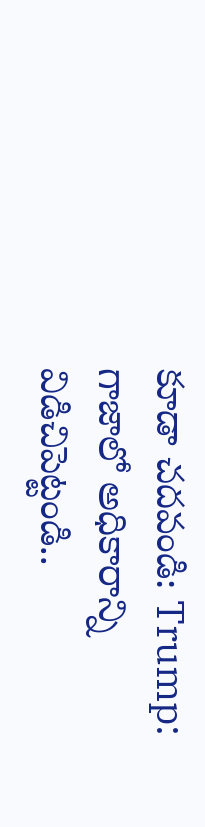కూడా చదవండి: Trump: గాజాలో అధికారాన్ని విడిచిపెట్టండి..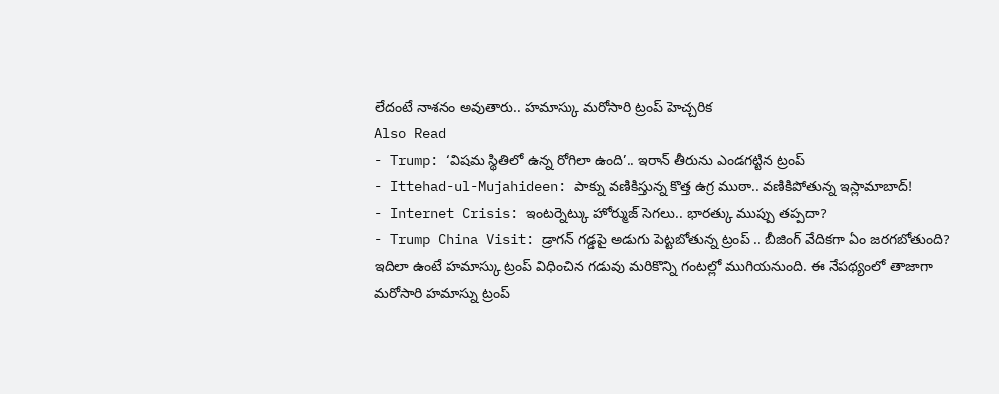లేదంటే నాశనం అవుతారు.. హమాస్కు మరోసారి ట్రంప్ హెచ్చరిక
Also Read
- Trump: ‘విషమ స్థితిలో ఉన్న రోగిలా ఉంది’.. ఇరాన్ తీరును ఎండగట్టిన ట్రంప్
- Ittehad-ul-Mujahideen: పాక్ను వణికిస్తున్న కొత్త ఉగ్ర ముఠా.. వణికిపోతున్న ఇస్లామాబాద్!
- Internet Crisis: ఇంటర్నెట్కు హోర్ముజ్ సెగలు.. భారత్కు ముప్పు తప్పదా?
- Trump China Visit: డ్రాగన్ గడ్డపై అడుగు పెట్టబోతున్న ట్రంప్ .. బీజింగ్ వేదికగా ఏం జరగబోతుంది?
ఇదిలా ఉంటే హమాస్కు ట్రంప్ విధించిన గడువు మరికొన్ని గంటల్లో ముగియనుంది. ఈ నేపథ్యంలో తాజాగా మరోసారి హమాస్ను ట్రంప్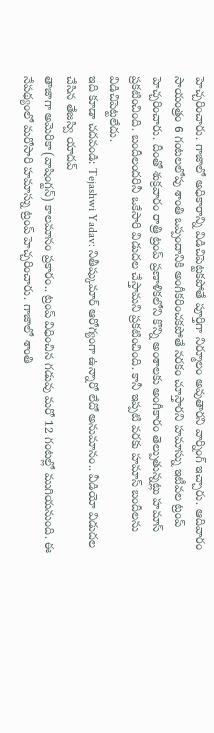హెచ్చరించారు. గాజాలో అధికారాన్ని విడిచిపెట్టకపోతే పూర్తిగా నిర్మూలం అవుతారని వార్నింగ్ ఇచ్చారు. ఆదివారం సాయంత్రం 6 గంటలలోపు శాంతి ఒప్పందానికి అంగీకరించకపోతే నరకం చూస్తారని హమాస్ను ఇటీవల ట్రంప్ హెచ్చరించారు. దీంతో శుక్రవారం రాత్రి ట్రంప్ ప్రణాళికలోని కొన్ని అంశాలకు అంగీకారం తెల్పుతున్నట్లు హమాస్ ప్రకటించింది. బందీలందరినీ ఒకేసారి విడుదల చేస్తామని ప్రకటించింది. కానీ ఇప్పటి వరకు హమాస్ బందీలను విడిచిపెట్టలేదు.
ఇది కూడా చదవండి: Tejashwi Yadav: నితీష్కుమార్ ఆరోగ్యంగా ఉన్నారో లేదో అనుమానం.. వీడియో విడుదల చేసిన తేజస్వి యాదవ్
తాజాగా అమెరికా(వాషింగ్టన్) కాలమానం ప్రకారం.. ట్రంప్ విధించిన గడువు మరో 12 గంటల్లో ముగియనుంది. ఈ నేపథ్యంలో మరోసారి హమాస్ను ట్రంప్ హెచ్చరించారు. గాజాలో శాంతి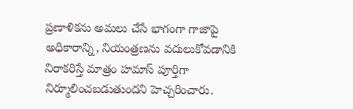ప్రణాళికను అమలు చేసే భాగంగా గాజాపై అధికారాన్ని, నియంత్రణను వదులుకోవడానికి నిరాకరిస్తే మాత్రం హమాస్ పూర్తిగా నిర్మూలించబడుతుందని హెచ్చరించారు.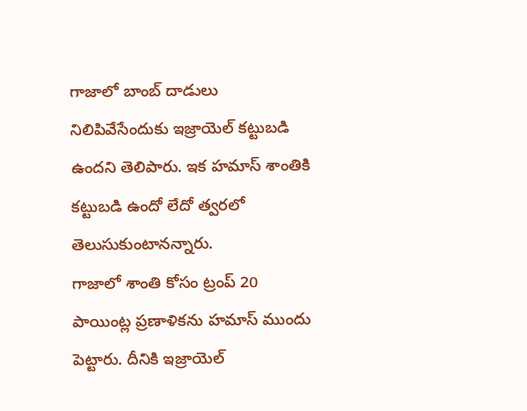గాజాలో బాంబ్ దాడులు నిలిపివేసేందుకు ఇజ్రాయెల్ కట్టుబడి ఉందని తెలిపారు. ఇక హమాస్ శాంతికి కట్టుబడి ఉందో లేదో త్వరలో తెలుసుకుంటానన్నారు.
గాజాలో శాంతి కోసం ట్రంప్ 20 పాయింట్ల ప్రణాళికను హమాస్ ముందు పెట్టారు. దీనికి ఇజ్రాయెల్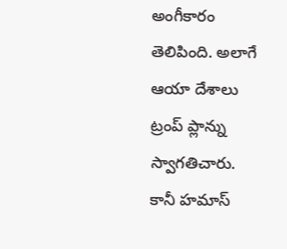అంగీకారం తెలిపింది. అలాగే ఆయా దేశాలు ట్రంప్ ప్లాన్ను స్వాగతిచారు. కానీ హమాస్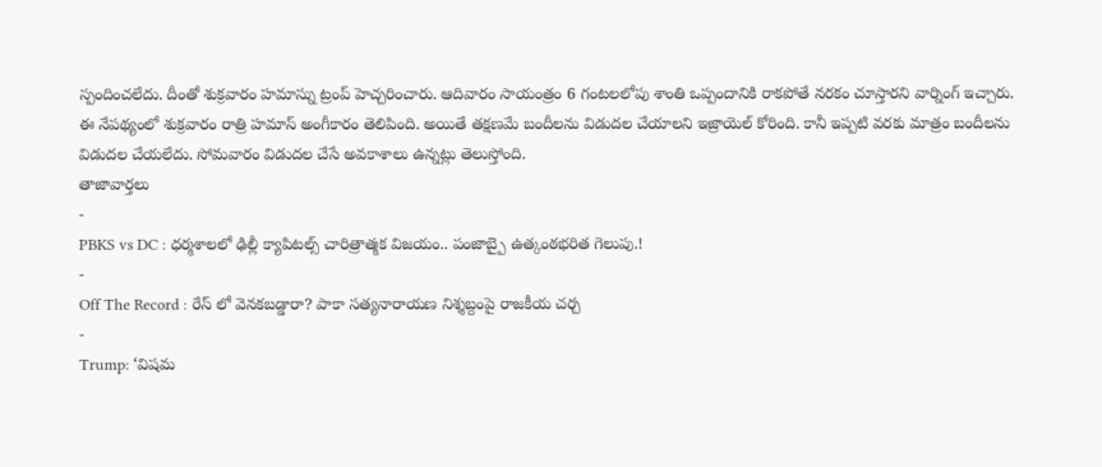స్పందించలేదు. దీంతో శుక్రవారం హమాస్ను ట్రంప్ హెచ్చరించారు. ఆదివారం సాయంత్రం 6 గంటలలోపు శాంతి ఒప్పందానికి రాకపోతే నరకం చూస్తారని వార్నింగ్ ఇచ్చారు. ఈ నేపథ్యంలో శుక్రవారం రాత్రి హమాస్ అంగీకారం తెలిపింది. అయితే తక్షణమే బందీలను విడుదల చేయాలని ఇజ్రాయెల్ కోరింది. కానీ ఇప్పటి వరకు మాత్రం బందీలను విడుదల చేయలేదు. సోమవారం విడుదల చేసే అవకాశాలు ఉన్నట్లు తెలుస్తోంది.
తాజావార్తలు
-
PBKS vs DC : ధర్మశాలలో ఢిల్లీ క్యాపిటల్స్ చారిత్రాత్మక విజయం.. పంజాబ్పై ఉత్కంఠభరిత గెలుపు.!
-
Off The Record : రేస్ లో వెనకబడ్డారా? పాకా సత్యనారాయణ నిశ్శబ్దంపై రాజకీయ చర్చ
-
Trump: ‘విషమ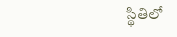స్థితిలో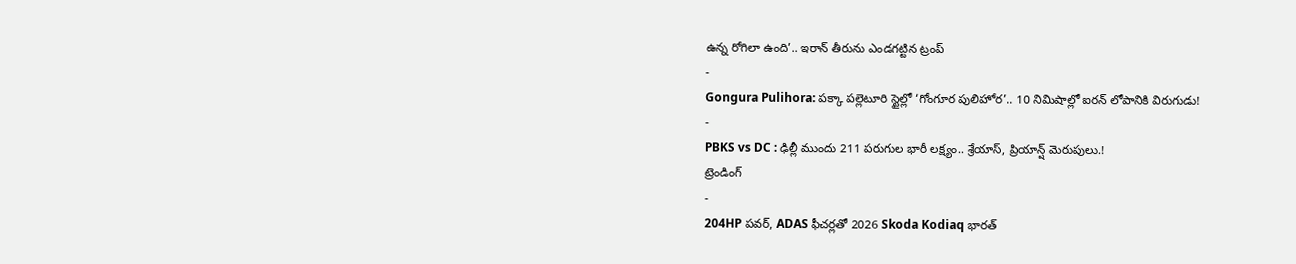ఉన్న రోగిలా ఉంది’.. ఇరాన్ తీరును ఎండగట్టిన ట్రంప్
-
Gongura Pulihora: పక్కా పల్లెటూరి స్టైల్లో ‘గోంగూర పులిహోర’.. 10 నిమిషాల్లో ఐరన్ లోపానికి విరుగుడు!
-
PBKS vs DC : ఢిల్లీ ముందు 211 పరుగుల భారీ లక్ష్యం.. శ్రేయాస్, ప్రియాన్ష్ మెరుపులు.!
ట్రెండింగ్
-
204HP పవర్, ADAS ఫీచర్లతో 2026 Skoda Kodiaq భారత్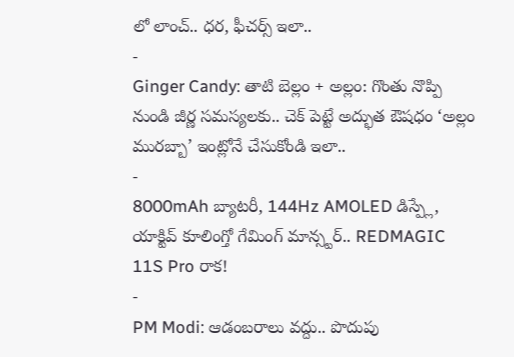లో లాంచ్.. ధర, ఫీచర్స్ ఇలా..
-
Ginger Candy: తాటి బెల్లం + అల్లం: గొంతు నొప్పి నుండి జీర్ణ సమస్యలకు.. చెక్ పెట్టే అద్భుత ఔషధం ‘అల్లం మురబ్బా’ ఇంట్లోనే చేసుకోండి ఇలా..
-
8000mAh బ్యాటరీ, 144Hz AMOLED డిస్ప్లే, యాక్టివ్ కూలింగ్తో గేమింగ్ మాన్స్టర్.. REDMAGIC 11S Pro రాక!
-
PM Modi: ఆడంబరాలు వద్దు.. పొదుపు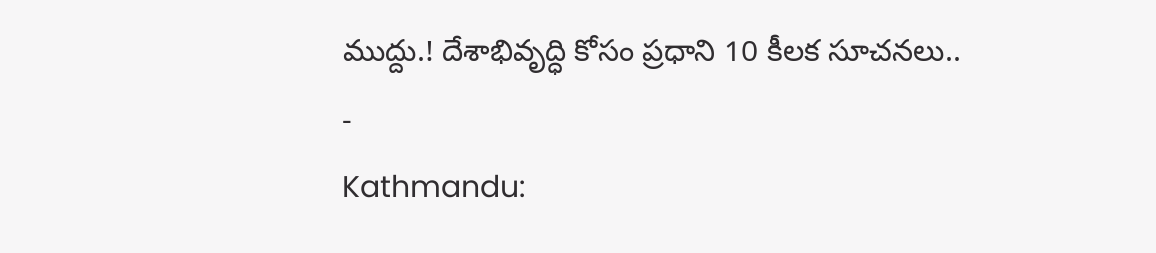ముద్దు.! దేశాభివృద్ధి కోసం ప్రధాని 10 కీలక సూచనలు..
-
Kathmandu: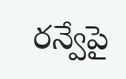రన్వేపై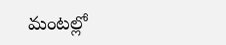మంటల్లో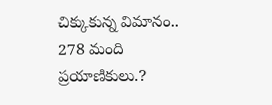చిక్కుకున్న విమానం.. 278 మంది ప్రయాణికులు.?